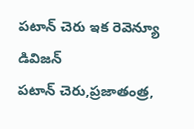పటాన్ చెరు ఇక రెవెన్యూ డివిజన్
పటాన్ చెరు,ప్రజాతంత్ర,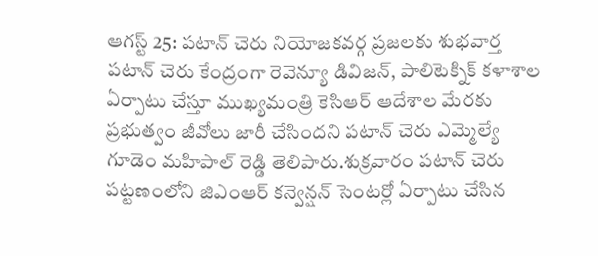ఆగస్ట్ 25: పటాన్ చెరు నియోజకవర్గ ప్రజలకు శుభవార్త పటాన్ చెరు కేంద్రంగా రెవెన్యూ డివిజన్, పాలిటెక్నిక్ కళాశాల ఏర్పాటు చేస్తూ ముఖ్యమంత్రి కెసిఆర్ ఆదేశాల మేరకు ప్రభుత్వం జీవోలు జారీ చేసిందని పటాన్ చెరు ఎమ్మెల్యే గూడెం మహిపాల్ రెడ్డి తెలిపారు.శుక్రవారం పటాన్ చెరు పట్టణంలోని జిఎంఆర్ కన్వెన్షన్ సెంటర్లో ఏర్పాటు చేసిన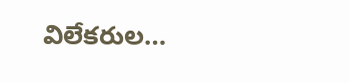విలేకరుల…